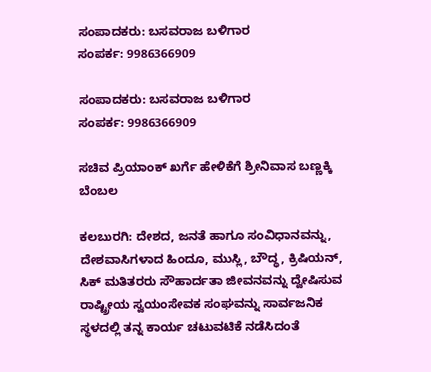ಸಂಪಾದಕರು: ಬಸವರಾಜ ಬಳಿಗಾರ
ಸಂಪರ್ಕ: 9986366909

ಸಂಪಾದಕರು: ಬಸವರಾಜ ಬಳಿಗಾರ
ಸಂಪರ್ಕ: 9986366909

ಸಚಿವ ಪ್ರಿಯಾಂಕ್ ಖರ್ಗೆ ಹೇಳಿಕೆಗೆ ಶ್ರೀನಿವಾಸ ಬಣ್ಣಕ್ಕಿ ಬೆಂಬಲ

ಕಲಬುರಗಿ: ದೇಶದ, ಜನತೆ ಹಾಗೂ ಸಂವಿಧಾನವನ್ನು, ದೇಶವಾಸಿಗಳಾದ ಹಿಂದೂ, ಮುಸ್ಲಿ, ಬೌದ್ಧ, ಕ್ರಿಷಿಯನ್, ಸಿಕ್ ಮತಿತರರು ಸೌಹಾರ್ದತಾ ಜೀವನವನ್ನು ದ್ವೇಷಿಸುವ ರಾಷ್ಟ್ರೀಯ ಸ್ವಯಂಸೇವಕ ಸಂಘವನ್ನು ಸಾರ್ವಜನಿಕ ಸ್ಥಳದಲ್ಲಿ ತನ್ನ ಕಾರ್ಯ ಚಟುವಟಿಕೆ ನಡೆಸಿದಂತೆ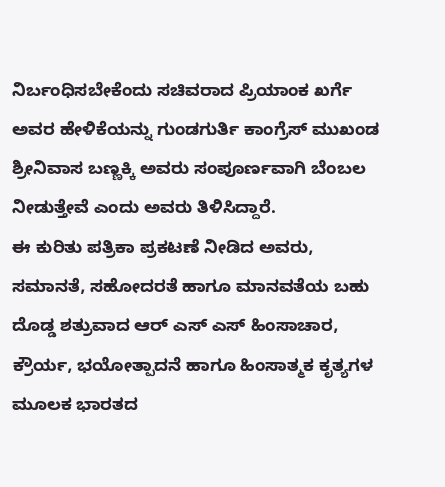ನಿರ್ಬಂಧಿಸಬೇಕೆಂದು ಸಚಿವರಾದ ಪ್ರಿಯಾಂಕ ಖರ್ಗೆ ಅವರ ಹೇಳಿಕೆಯನ್ನು ಗುಂಡಗುರ್ತಿ ಕಾಂಗ್ರೆಸ್ ಮುಖಂಡ ಶ್ರೀನಿವಾಸ ಬಣ್ಣಕ್ಕಿ ಅವರು ಸಂಪೂರ್ಣವಾಗಿ ಬೆಂಬಲ ನೀಡುತ್ತೇವೆ ಎಂದು ಅವರು ತಿಳಿಸಿದ್ದಾರೆ.
ಈ ಕುರಿತು ಪತ್ರಿಕಾ ಪ್ರಕಟಣೆ ನೀಡಿದ ಅವರು, ಸಮಾನತೆ, ಸಹೋದರತೆ ಹಾಗೂ ಮಾನವತೆಯ ಬಹು ದೊಡ್ಡ ಶತ್ರುವಾದ ಆರ್ ಎಸ್ ಎಸ್ ಹಿಂಸಾಚಾರ, ಕ್ರೌರ್ಯ, ಭಯೋತ್ಪಾದನೆ ಹಾಗೂ ಹಿಂಸಾತ್ಮಕ ಕೃತ್ಯಗಳ ಮೂಲಕ ಭಾರತದ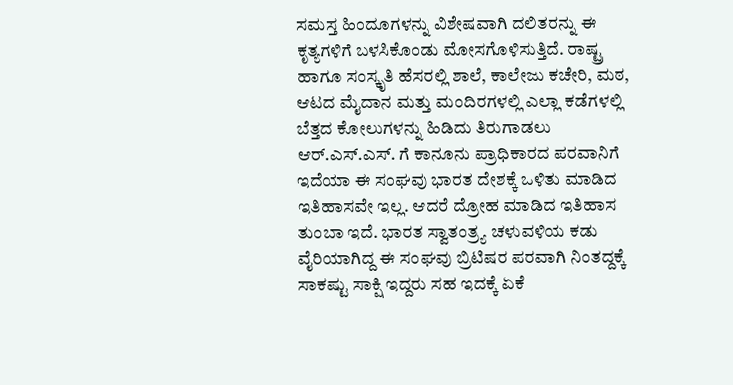ಸಮಸ್ತ ಹಿಂದೂಗಳನ್ನು ವಿಶೇಷವಾಗಿ ದಲಿತರನ್ನು ಈ ಕೃತ್ಯಗಳಿಗೆ ಬಳಸಿಕೊಂಡು ಮೋಸಗೊಳಿಸುತ್ತಿದೆ. ರಾಷ್ಟ್ರ ಹಾಗೂ ಸಂಸ್ಕೃತಿ ಹೆಸರಲ್ಲಿ ಶಾಲೆ, ಕಾಲೇಜು ಕಚೇರಿ, ಮಠ, ಆಟದ ಮೈದಾನ ಮತ್ತು ಮಂದಿರಗಳಲ್ಲಿ ಎಲ್ಲಾ ಕಡೆಗಳಲ್ಲಿ ಬೆತ್ತದ ಕೋಲುಗಳನ್ನು ಹಿಡಿದು ತಿರುಗಾಡಲು ಆರ್.ಎಸ್.ಎಸ್. ಗೆ ಕಾನೂನು ಪ್ರಾಧಿಕಾರದ ಪರವಾನಿಗೆ ಇದೆಯಾ ಈ ಸಂಘವು ಭಾರತ ದೇಶಕ್ಕೆ ಒಳಿತು ಮಾಡಿದ ಇತಿಹಾಸವೇ ಇಲ್ಲ. ಆದರೆ ದ್ರೋಹ ಮಾಡಿದ ಇತಿಹಾಸ ತುಂಬಾ ಇದೆ. ಭಾರತ ಸ್ವಾತಂತ್ರ್ಯ ಚಳುವಳಿಯ ಕಡು ವೈರಿಯಾಗಿದ್ದ ಈ ಸಂಘವು ಬ್ರಿಟಿಷರ ಪರವಾಗಿ ನಿಂತದ್ದಕ್ಕೆ ಸಾಕಷ್ಟು ಸಾಕ್ಷಿ ಇದ್ದರು ಸಹ ಇದಕ್ಕೆ ಏಕೆ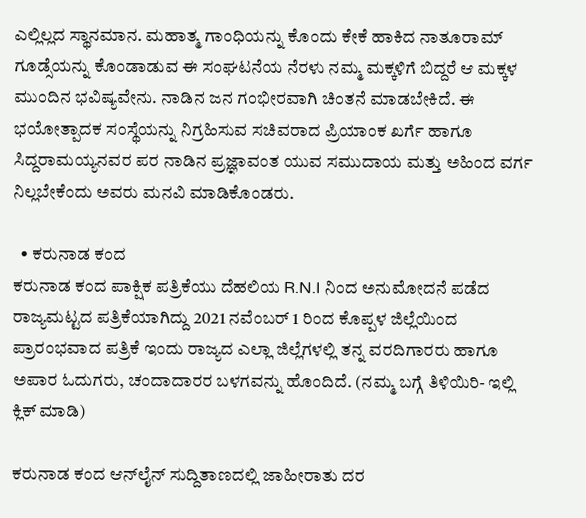ಎಲ್ಲಿಲ್ಲದ ಸ್ಥಾನಮಾನ. ಮಹಾತ್ಮ ಗಾಂಧಿಯನ್ನು ಕೊಂದು ಕೇಕೆ ಹಾಕಿದ ನಾತೂರಾಮ್ ಗೂಡ್ಸೆಯನ್ನು ಕೊಂಡಾಡುವ ಈ ಸಂಘಟನೆಯ ನೆರಳು ನಮ್ಮ ಮಕ್ಕಳಿಗೆ ಬಿದ್ದರೆ ಆ ಮಕ್ಕಳ ಮುಂದಿನ ಭವಿಷ್ಯವೇನು. ನಾಡಿನ ಜನ ಗಂಭೀರವಾಗಿ ಚಿಂತನೆ ಮಾಡಬೇಕಿದೆ. ಈ ಭಯೋತ್ಪಾದಕ ಸಂಸ್ಥೆಯನ್ನು ನಿಗ್ರಹಿಸುವ ಸಚಿವರಾದ ಪ್ರಿಯಾಂಕ ಖರ್ಗೆ ಹಾಗೂ ಸಿದ್ದರಾಮಯ್ಯನವರ ಪರ ನಾಡಿನ ಪ್ರಜ್ಞಾವಂತ ಯುವ ಸಮುದಾಯ ಮತ್ತು ಅಹಿಂದ ವರ್ಗ ನಿಲ್ಲಬೇಕೆಂದು ಅವರು ಮನವಿ ಮಾಡಿಕೊಂಡರು.

  • ಕರುನಾಡ ಕಂದ
ಕರುನಾಡ ಕಂದ ಪಾಕ್ಷಿಕ ಪತ್ರಿಕೆಯು ದೆಹಲಿಯ R.N.I ನಿಂದ ಅನುಮೋದನೆ ಪಡೆದ ರಾಜ್ಯಮಟ್ಟದ ಪತ್ರಿಕೆಯಾಗಿದ್ದು 2021 ನವೆಂಬರ್ 1 ರಿಂದ ಕೊಪ್ಪಳ ಜಿಲ್ಲೆಯಿಂದ ಪ್ರಾರಂಭವಾದ ಪತ್ರಿಕೆ ಇಂದು ರಾಜ್ಯದ ಎಲ್ಲಾ ಜಿಲ್ಲೆಗಳಲ್ಲಿ ತನ್ನ ವರದಿಗಾರರು ಹಾಗೂ ಅಪಾರ ಓದುಗರು, ಚಂದಾದಾರರ ಬಳಗವನ್ನು ಹೊಂದಿದೆ. (ನಮ್ಮ ಬಗ್ಗೆ ತಿಳಿಯಿರಿ- ಇಲ್ಲಿ ಕ್ಲಿಕ್‌ ಮಾಡಿ)

ಕರುನಾಡ ಕಂದ ಆನ್‌ಲೈನ್‌ ಸುದ್ದಿತಾಣದಲ್ಲಿ ಜಾಹೀರಾತು ದರ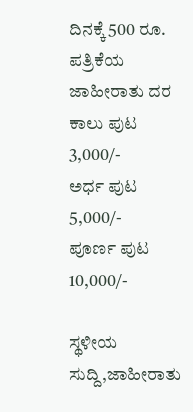ದಿನಕ್ಕೆ 500 ರೂ.
ಪತ್ರಿಕೆಯ ಜಾಹೀರಾತು ದರ ಕಾಲು ಪುಟ 3,000/-
ಅರ್ಧ ಪುಟ 5,000/-
ಪೂರ್ಣ ಪುಟ 10,000/-

ಸ್ಥಳೀಯ ಸುದ್ದಿ,ಜಾಹೀರಾತು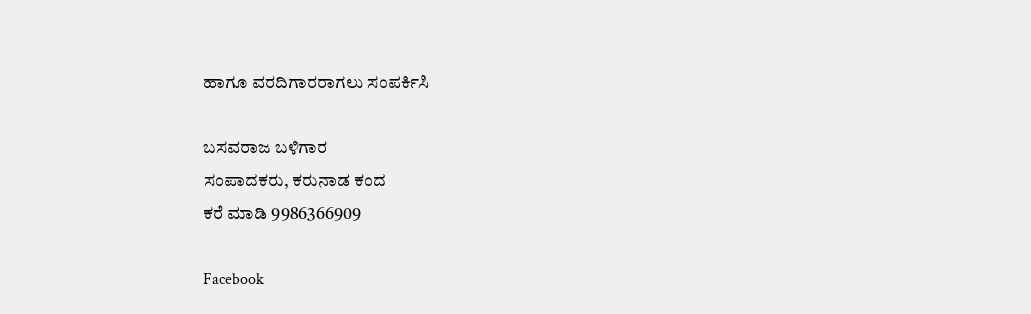ಹಾಗೂ ವರದಿಗಾರರಾಗಲು ಸಂಪರ್ಕಿಸಿ

ಬಸವರಾಜ ಬಳಿಗಾರ
ಸಂಪಾದಕರು, ಕರುನಾಡ ಕಂದ
ಕರೆ ಮಾಡಿ 9986366909

Facebook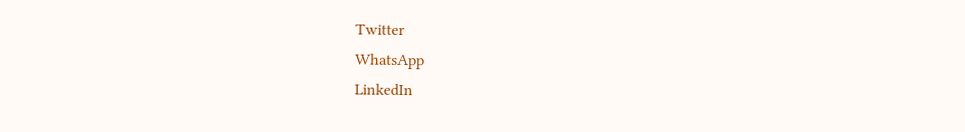Twitter
WhatsApp
LinkedIn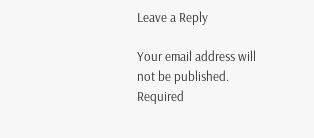Leave a Reply

Your email address will not be published. Required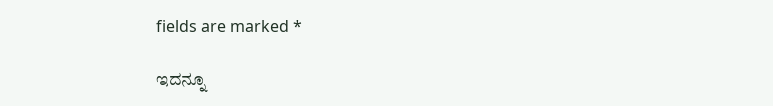fields are marked *

ಇದನ್ನೂ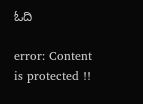ಓದಿ

error: Content is protected !!